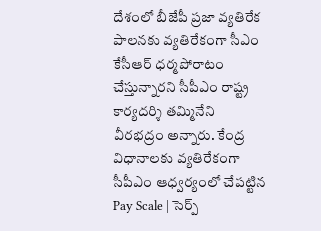దేశంలో బీజేపీ ప్రజా వ్యతిరేక పాలనకు వ్యతిరేకంగా సీఎం కేసీఆర్ ధర్మపోరాటం చేస్తున్నారని సీపీఎం రాష్ట్ర కార్యదర్శి తమ్మినేని వీరభద్రం అన్నారు. కేంద్ర విధానాలకు వ్యతిరేకంగా సీపీఎం ఆధ్వర్యంలో చేపట్టిన
Pay Scale | సెర్ప్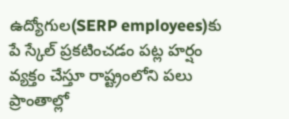ఉద్యోగుల(SERP employees)కు పే స్కేల్ ప్రకటించడం పట్ల హర్షం వ్యక్తం చేస్తూ రాష్ట్రంలోని పలు ప్రాంతాల్లో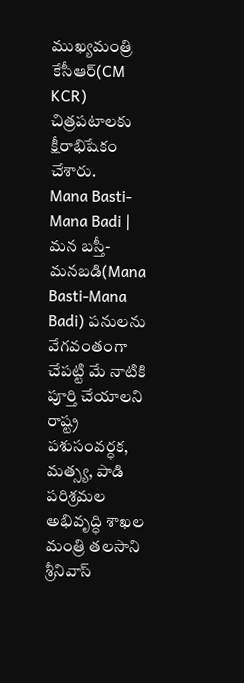ముఖ్యమంత్రి కేసీఆర్(CM KCR) చిత్రపటాలకు క్షీరాభిషేకం చేశారు.
Mana Basti-Mana Badi | మన బస్తీ- మనబడి(Mana Basti-Mana Badi) పనులను వేగవంతంగా చేపట్టి మే నాటికి పూర్తి చేయాలని రాష్ట్ర పశుసంవర్ధక, మత్స్య, పాడి పరిశ్రమల అభివృద్ధి శాఖల మంత్రి తలసాని శ్రీనివాస్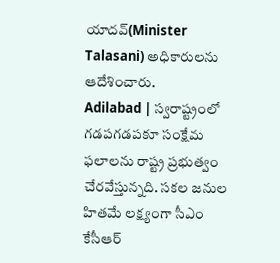యాదవ్(Minister Talasani) అధికారులను ఆదేశించారు.
Adilabad | స్వరాష్ట్రంలో గడపగడపకూ సంక్షేమ ఫలాలను రాష్ట్ర ప్రభుత్వం చేరవేస్తున్నది. సకల జనుల హితమే లక్ష్యంగా సీఎం కేసీఆర్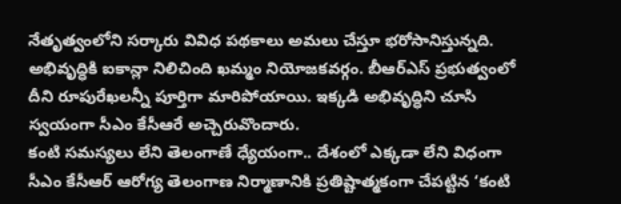నేతృత్వంలోని సర్కారు వివిధ పథకాలు అమలు చేస్తూ భరోసానిస్తున్నది.
అభివృద్ధికి ఐకాన్లా నిలిచింది ఖమ్మం నియోజకవర్గం. బీఆర్ఎస్ ప్రభుత్వంలో దీని రూపురేఖలన్నీ పూర్తిగా మారిపోయాయి. ఇక్కడి అభివృద్ధిని చూసి స్వయంగా సీఎం కేసీఆరే అచ్చెరువొందారు.
కంటి సమస్యలు లేని తెలంగాణే ధ్యేయంగా.. దేశంలో ఎక్కడా లేని విధంగా సీఎం కేసీఆర్ ఆరోగ్య తెలంగాణ నిర్మాణానికి ప్రతిష్టాత్మకంగా చేపట్టిన ‘కంటి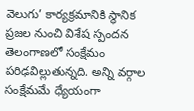వెలుగు’ కార్యక్రమానికి స్థానిక ప్రజల నుంచి విశేష స్పందన
తెలంగాణలో సంక్షేమం పరిఢవిల్లుతున్నది. అన్ని వర్గాల సంక్షేమమే ధ్యేయంగా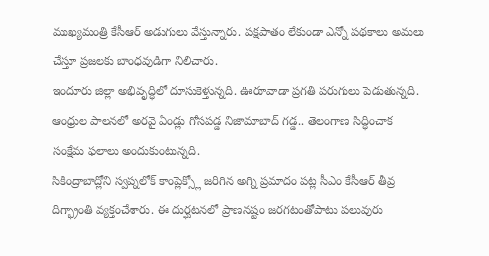ముఖ్యమంత్రి కేసీఆర్ అడుగులు వేస్తున్నారు. పక్షపాతం లేకుండా ఎన్నో పథకాలు అమలు చేస్తూ ప్రజలకు బాంధవుడిగా నిలిచారు.
ఇందూరు జిల్లా అభివృద్ధిలో దూసుకెళ్తున్నది. ఊరూవాడా ప్రగతి పరుగులు పెడుతున్నది. ఆంధ్రుల పాలనలో అరవై ఏండ్లు గోసపడ్డ నిజామాబాద్ గడ్డ.. తెలంగాణ సిద్ధించాక సంక్షేమ ఫలాలు అందుకుంటున్నది.
సికింద్రాబాద్లోని స్వప్నలోక్ కాంప్లెక్స్లో జరిగిన అగ్ని ప్రమాదం పట్ల సీఎం కేసీఆర్ తీవ్ర దిగ్భ్రాంతి వ్యక్తంచేశారు. ఈ దుర్ఘటనలో ప్రాణనష్టం జరగటంతోపాటు పలువురు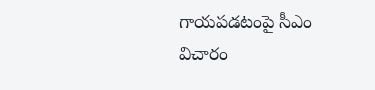గాయపడటంపై సీఎం విచారం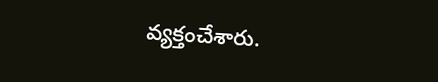వ్యక్తంచేశారు.